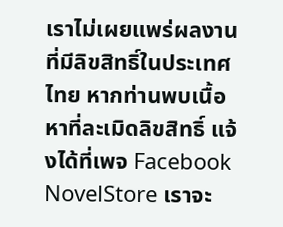เราไม่เผยแพร่ผลงานที่มีลิขสิทธิ์ในประเทศไทย หากท่านพบเนื้อหาที่ละเมิดลิขสิทธิ์ แจ้งได้ที่เพจ Facebook NovelStore เราจะ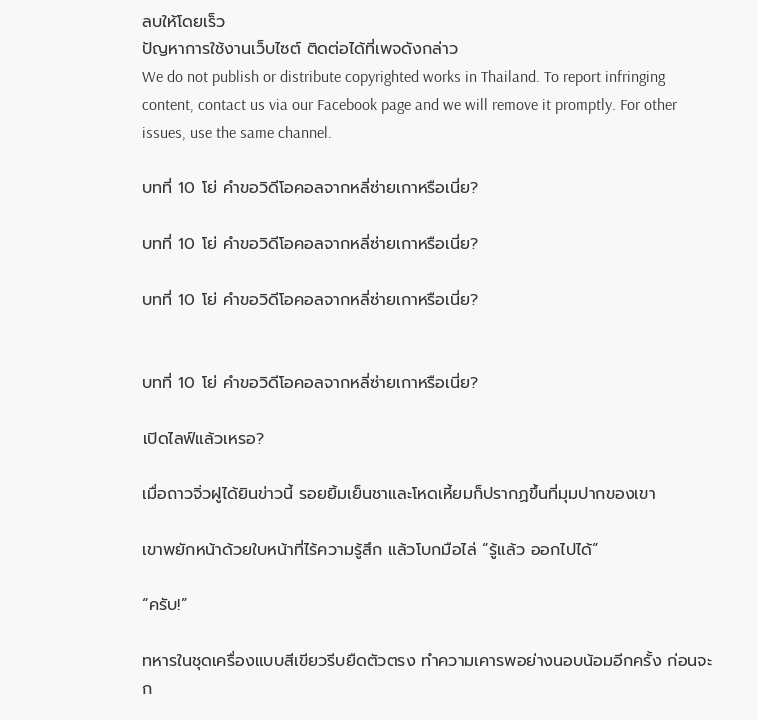ลบให้โดยเร็ว
ปัญหาการใช้งานเว็บไซต์ ติดต่อได้ที่เพจดังกล่าว
We do not publish or distribute copyrighted works in Thailand. To report infringing content, contact us via our Facebook page and we will remove it promptly. For other issues, use the same channel.

บทที่ 10 โย่ คำขอวิดีโอคอลจากหลี่ซ่ายเกาหรือเนี่ย?

บทที่ 10 โย่ คำขอวิดีโอคอลจากหลี่ซ่ายเกาหรือเนี่ย?

บทที่ 10 โย่ คำขอวิดีโอคอลจากหลี่ซ่ายเกาหรือเนี่ย?


บทที่ 10 โย่ คำขอวิดีโอคอลจากหลี่ซ่ายเกาหรือเนี่ย?

เปิดไลฟ์แล้วเหรอ?

เมื่อถาวจิ่วฝูได้ยินข่าวนี้ รอยยิ้มเย็นชาและโหดเหี้ยมก็ปรากฏขึ้นที่มุมปากของเขา

เขาพยักหน้าด้วยใบหน้าที่ไร้ความรู้สึก แล้วโบกมือไล่ “รู้แล้ว ออกไปได้”

“ครับ!”

ทหารในชุดเครื่องแบบสีเขียวรีบยืดตัวตรง ทำความเคารพอย่างนอบน้อมอีกครั้ง ก่อนจะก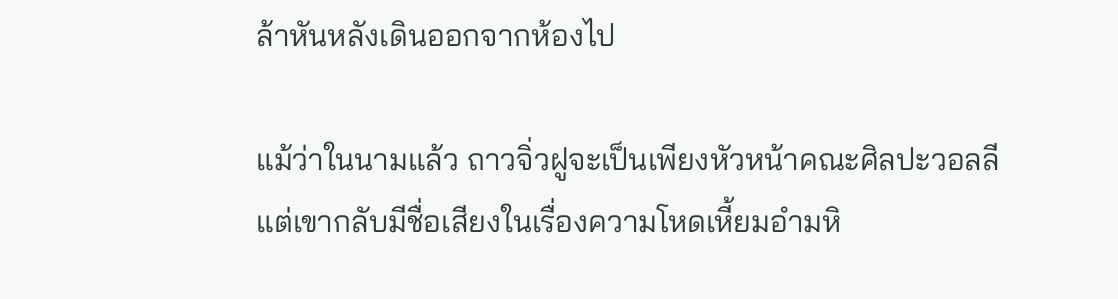ล้าหันหลังเดินออกจากห้องไป

แม้ว่าในนามแล้ว ถาวจิ่วฝูจะเป็นเพียงหัวหน้าคณะศิลปะวอลลี แต่เขากลับมีชื่อเสียงในเรื่องความโหดเหี้ยมอำมหิ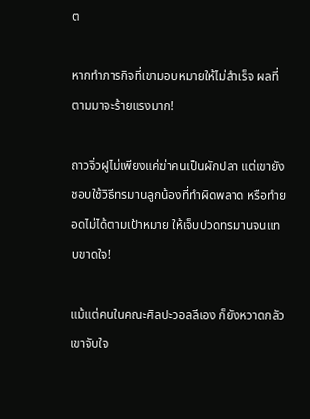ต

หากทำภารกิจที่เขามอบหมายให้ไม่สำเร็จ ผลที่ตามมาจะร้ายแรงมาก!

ถาวจิ่วฝูไม่เพียงแค่ฆ่าคนเป็นผักปลา แต่เขายังชอบใช้วิธีทรมานลูกน้องที่ทำผิดพลาด หรือทำยอดไม่ได้ตามเป้าหมาย ให้เจ็บปวดทรมานจนแทบขาดใจ!

แม้แต่คนในคณะศิลปะวอลลีเอง ก็ยังหวาดกลัวเขาจับใจ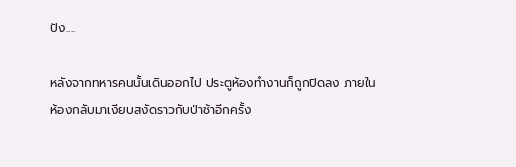ปัง....

หลังจากทหารคนนั้นเดินออกไป ประตูห้องทำงานก็ถูกปิดลง ภายในห้องกลับมาเงียบสงัดราวกับป่าช้าอีกครั้ง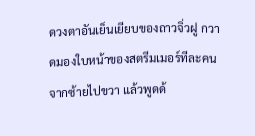ดวงตาอันเย็นเยียบของถาวจิ่วฝู กวาดมองใบหน้าของสตรีมเมอร์ทีละคนจากซ้ายไปขวา แล้วพูดด้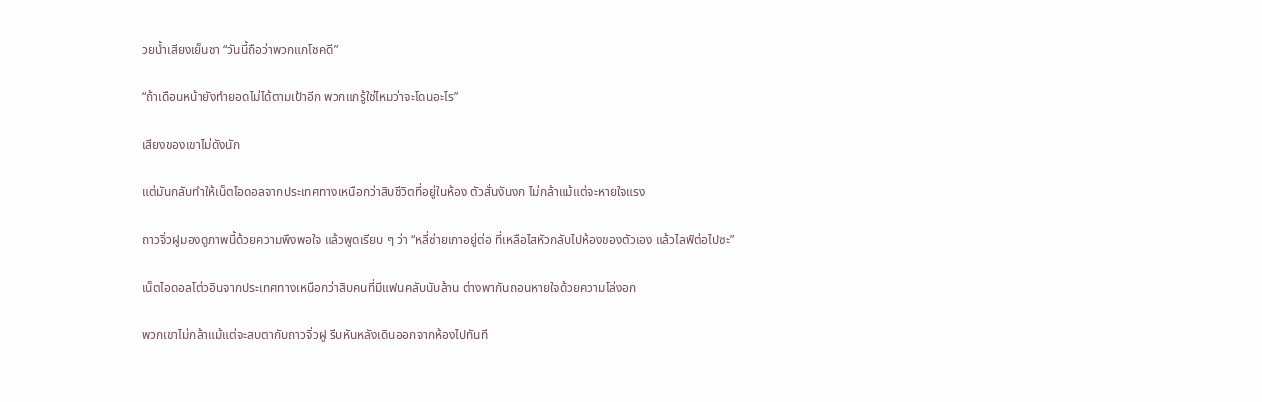วยน้ำเสียงเย็นชา “วันนี้ถือว่าพวกแกโชคดี”

“ถ้าเดือนหน้ายังทำยอดไม่ได้ตามเป้าอีก พวกแกรู้ใช่ไหมว่าจะโดนอะไร”

เสียงของเขาไม่ดังนัก

แต่มันกลับทำให้เน็ตไอดอลจากประเทศทางเหนือกว่าสิบชีวิตที่อยู่ในห้อง ตัวสั่นงันงก ไม่กล้าแม้แต่จะหายใจแรง

ถาวจิ่วฝูมองดูภาพนี้ด้วยความพึงพอใจ แล้วพูดเรียบ ๆ ว่า “หลี่ซ่ายเกาอยู่ต่อ ที่เหลือไสหัวกลับไปห้องของตัวเอง แล้วไลฟ์ต่อไปซะ”

เน็ตไอดอลโต่วอินจากประเทศทางเหนือกว่าสิบคนที่มีแฟนคลับนับล้าน ต่างพากันถอนหายใจด้วยความโล่งอก

พวกเขาไม่กล้าแม้แต่จะสบตากับถาวจิ่วฝู รีบหันหลังเดินออกจากห้องไปทันที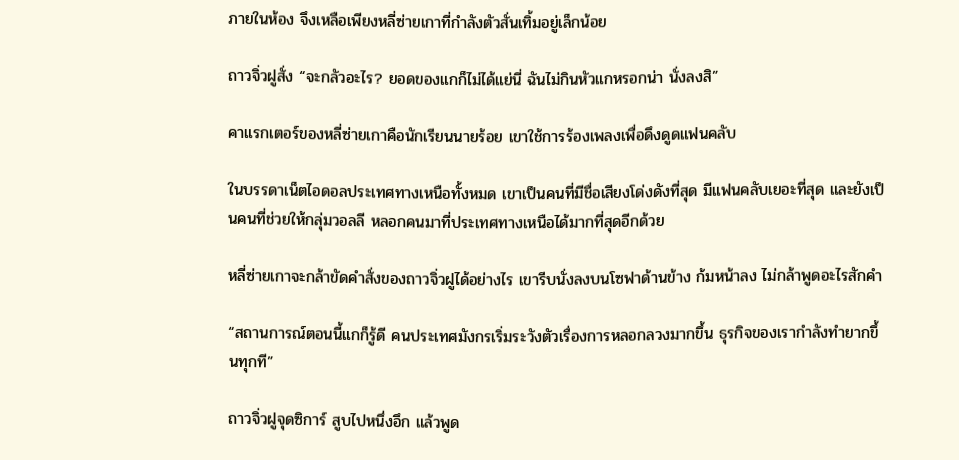ภายในห้อง จึงเหลือเพียงหลี่ซ่ายเกาที่กำลังตัวสั่นเทิ้มอยู่เล็กน้อย

ถาวจิ่วฝูสั่ง “จะกลัวอะไร? ยอดของแกก็ไม่ได้แย่นี่ ฉันไม่กินหัวแกหรอกน่า นั่งลงสิ”

คาแรกเตอร์ของหลี่ซ่ายเกาคือนักเรียนนายร้อย เขาใช้การร้องเพลงเพื่อดึงดูดแฟนคลับ

ในบรรดาเน็ตไอดอลประเทศทางเหนือทั้งหมด เขาเป็นคนที่มีชื่อเสียงโด่งดังที่สุด มีแฟนคลับเยอะที่สุด และยังเป็นคนที่ช่วยให้กลุ่มวอลลี หลอกคนมาที่ประเทศทางเหนือได้มากที่สุดอีกด้วย

หลี่ซ่ายเกาจะกล้าขัดคำสั่งของถาวจิ่วฝูได้อย่างไร เขารีบนั่งลงบนโซฟาด้านข้าง ก้มหน้าลง ไม่กล้าพูดอะไรสักคำ

“สถานการณ์ตอนนี้แกก็รู้ดี คนประเทศมังกรเริ่มระวังตัวเรื่องการหลอกลวงมากขึ้น ธุรกิจของเรากำลังทำยากขึ้นทุกที”

ถาวจิ่วฝูจุดซิการ์ สูบไปหนึ่งอึก แล้วพูด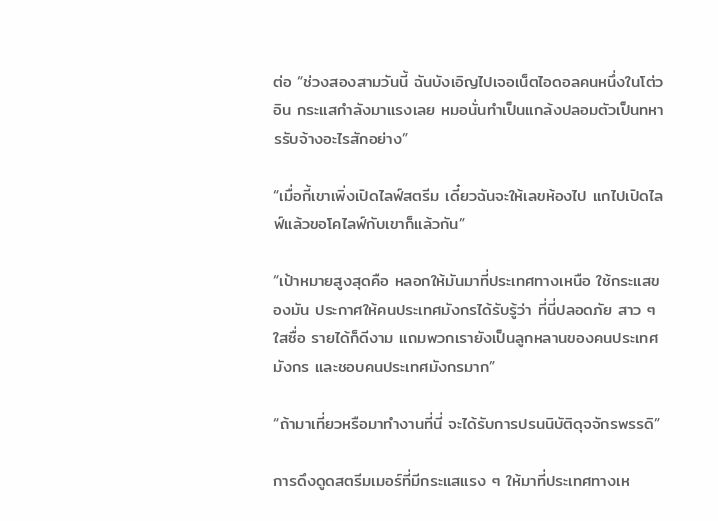ต่อ “ช่วงสองสามวันนี้ ฉันบังเอิญไปเจอเน็ตไอดอลคนหนึ่งในโต่วอิน กระแสกำลังมาแรงเลย หมอนั่นทำเป็นแกล้งปลอมตัวเป็นทหารรับจ้างอะไรสักอย่าง”

“เมื่อกี้เขาเพิ่งเปิดไลฟ์สตรีม เดี๋ยวฉันจะให้เลขห้องไป แกไปเปิดไลฟ์แล้วขอโคไลฟ์กับเขาก็แล้วกัน”

“เป้าหมายสูงสุดคือ หลอกให้มันมาที่ประเทศทางเหนือ ใช้กระแสของมัน ประกาศให้คนประเทศมังกรได้รับรู้ว่า ที่นี่ปลอดภัย สาว ๆ ใสซื่อ รายได้ก็ดีงาม แถมพวกเรายังเป็นลูกหลานของคนประเทศมังกร และชอบคนประเทศมังกรมาก”

“ถ้ามาเที่ยวหรือมาทำงานที่นี่ จะได้รับการปรนนิบัติดุจจักรพรรดิ”

การดึงดูดสตรีมเมอร์ที่มีกระแสแรง ๆ ให้มาที่ประเทศทางเห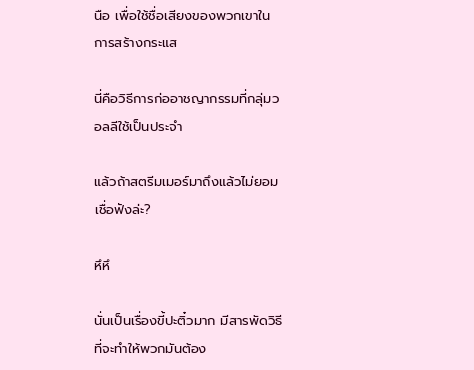นือ เพื่อใช้ชื่อเสียงของพวกเขาในการสร้างกระแส

นี่คือวิธีการก่ออาชญากรรมที่กลุ่มวอลลีใช้เป็นประจำ

แล้วถ้าสตรีมเมอร์มาถึงแล้วไม่ยอมเชื่อฟังล่ะ?

หึหึ

นั่นเป็นเรื่องขี้ปะติ๋วมาก มีสารพัดวิธีที่จะทำให้พวกมันต้อง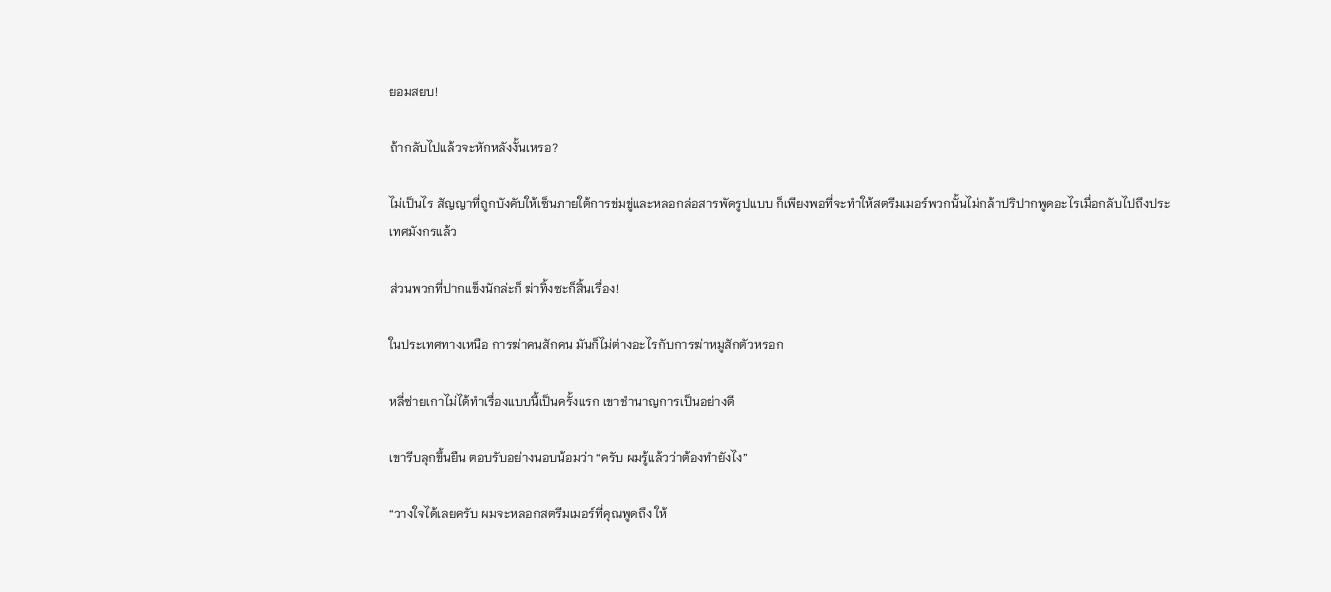ยอมสยบ!

ถ้ากลับไปแล้วจะหักหลังงั้นเหรอ?

ไม่เป็นไร สัญญาที่ถูกบังคับให้เซ็นภายใต้การข่มขู่และหลอกล่อสารพัดรูปแบบ ก็เพียงพอที่จะทำให้สตรีมเมอร์พวกนั้นไม่กล้าปริปากพูดอะไรเมื่อกลับไปถึงประเทศมังกรแล้ว

ส่วนพวกที่ปากแข็งนักล่ะก็ ฆ่าทิ้งซะก็สิ้นเรื่อง!

ในประเทศทางเหนือ การฆ่าคนสักคน มันก็ไม่ต่างอะไรกับการฆ่าหมูสักตัวหรอก

หลี่ซ่ายเกาไม่ได้ทำเรื่องแบบนี้เป็นครั้งแรก เขาชำนาญการเป็นอย่างดี

เขารีบลุกขึ้นยืน ตอบรับอย่างนอบน้อมว่า “ครับ ผมรู้แล้วว่าต้องทำยังไง”

“วางใจได้เลยครับ ผมจะหลอกสตรีมเมอร์ที่คุณพูดถึง ให้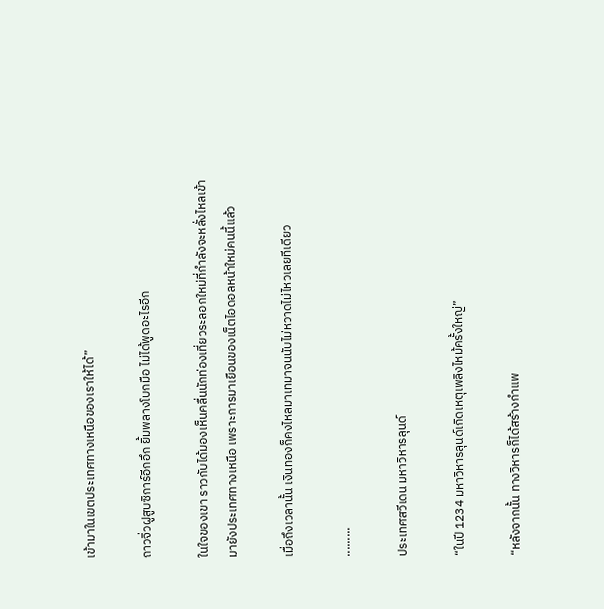เข้ามาในเขตประเทศทางเหนือของเราให้ได้”

ถาวจิ่วฝูสูบซิการ์อีกอึก ยิ้มพลางโบกมือ ไม่ได้พูดอะไรอีก

ในใจของเขา ราวกับได้มองเห็นคลื่นนักท่องเที่ยวระลอกใหม่ที่กำลังจะหลั่งไหลเข้ามายังประเทศทางเหนือ เพราะการมาเยือนของเน็ตไอดอลหน้าใหม่คนนี้แล้ว

เมื่อถึงเวลานั้น เงินทองก็คงไหลมาเทมาจนนับไม่หวาดไม่ไหวเลยทีเดียว

.........

ประเทศสวีเดน มหาวิหารลุนด์

“ในปี 1234 มหาวิหารลุนด์เกิดเหตุเพลิงไหม้ครั้งใหญ่”

“หลังจากนั้น ทางวิหารก็ได้สร้างกำแพ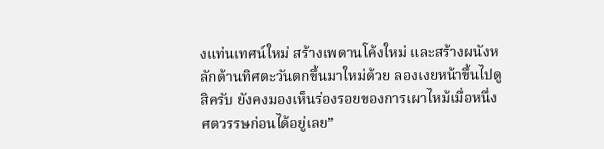งแท่นเทศน์ใหม่ สร้างเพดานโค้งใหม่ และสร้างผนังหลักด้านทิศตะวันตกขึ้นมาใหม่ด้วย ลองเงยหน้าขึ้นไปดูสิครับ ยังคงมองเห็นร่องรอยของการเผาไหม้เมื่อหนึ่งศตวรรษก่อนได้อยู่เลย”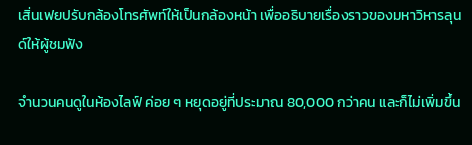เสิ่นเฟยปรับกล้องโทรศัพท์ให้เป็นกล้องหน้า เพื่ออธิบายเรื่องราวของมหาวิหารลุนด์ให้ผู้ชมฟัง

จำนวนคนดูในห้องไลฟ์ ค่อย ๆ หยุดอยู่ที่ประมาณ 80,000 กว่าคน และก็ไม่เพิ่มขึ้น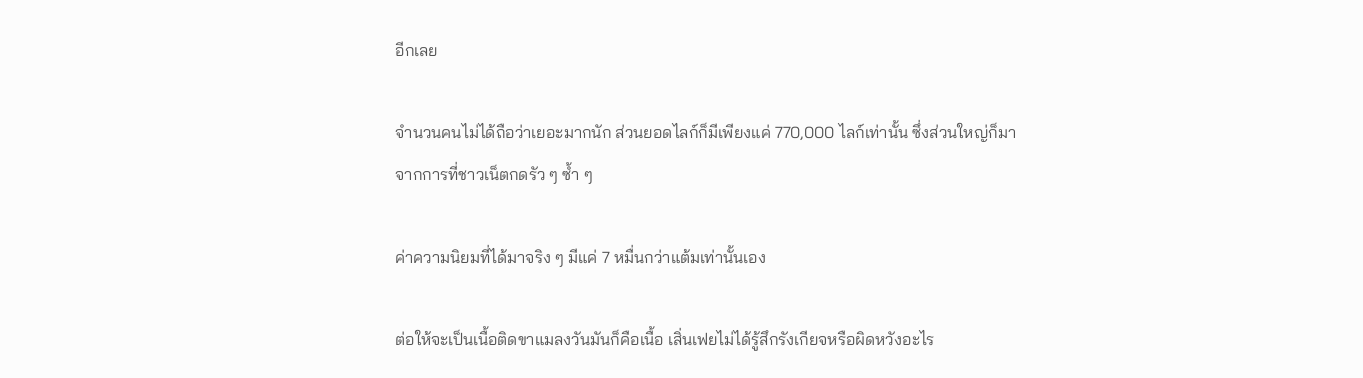อีกเลย

จำนวนคนไม่ได้ถือว่าเยอะมากนัก ส่วนยอดไลก์ก็มีเพียงแค่ 770,000 ไลก์เท่านั้น ซึ่งส่วนใหญ่ก็มาจากการที่ชาวเน็ตกดรัว ๆ ซ้ำ ๆ

ค่าความนิยมที่ได้มาจริง ๆ มีแค่ 7 หมื่นกว่าแต้มเท่านั้นเอง

ต่อให้จะเป็นเนื้อติดขาแมลงวันมันก็คือเนื้อ เสิ่นเฟยไม่ได้รู้สึกรังเกียจหรือผิดหวังอะไร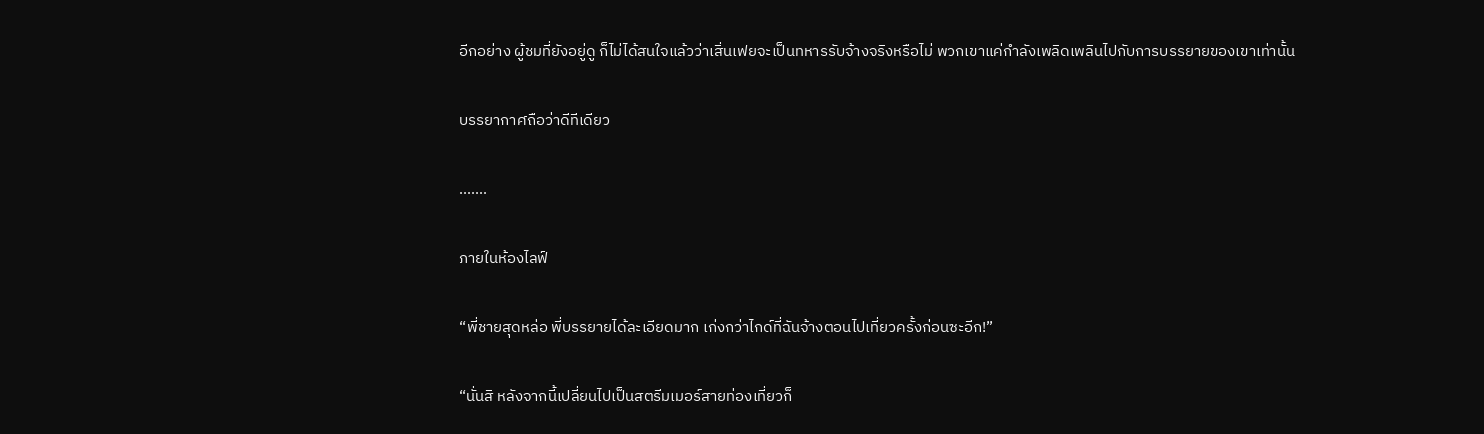อีกอย่าง ผู้ชมที่ยังอยู่ดู ก็ไม่ได้สนใจแล้วว่าเสิ่นเฟยจะเป็นทหารรับจ้างจริงหรือไม่ พวกเขาแค่กำลังเพลิดเพลินไปกับการบรรยายของเขาเท่านั้น

บรรยากาศถือว่าดีทีเดียว

.......

ภายในห้องไลฟ์

“พี่ชายสุดหล่อ พี่บรรยายได้ละเอียดมาก เก่งกว่าไกด์ที่ฉันจ้างตอนไปเที่ยวครั้งก่อนซะอีก!”

“นั่นสิ หลังจากนี้เปลี่ยนไปเป็นสตรีมเมอร์สายท่องเที่ยวก็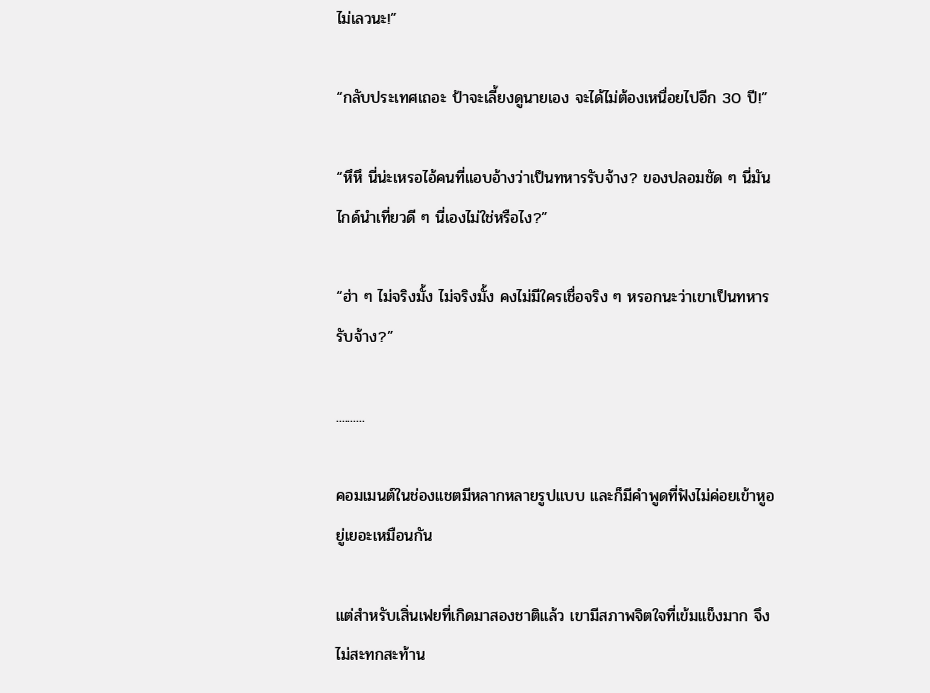ไม่เลวนะ!”

“กลับประเทศเถอะ ป้าจะเลี้ยงดูนายเอง จะได้ไม่ต้องเหนื่อยไปอีก 30 ปี!”

“หึหึ นี่น่ะเหรอไอ้คนที่แอบอ้างว่าเป็นทหารรับจ้าง? ของปลอมชัด ๆ นี่มันไกด์นำเที่ยวดี ๆ นี่เองไม่ใช่หรือไง?”

“ฮ่า ๆ ไม่จริงมั้ง ไม่จริงมั้ง คงไม่มีใครเชื่อจริง ๆ หรอกนะว่าเขาเป็นทหารรับจ้าง?”

..........

คอมเมนต์ในช่องแชตมีหลากหลายรูปแบบ และก็มีคำพูดที่ฟังไม่ค่อยเข้าหูอยู่เยอะเหมือนกัน

แต่สำหรับเสิ่นเฟยที่เกิดมาสองชาติแล้ว เขามีสภาพจิตใจที่เข้มแข็งมาก จึงไม่สะทกสะท้าน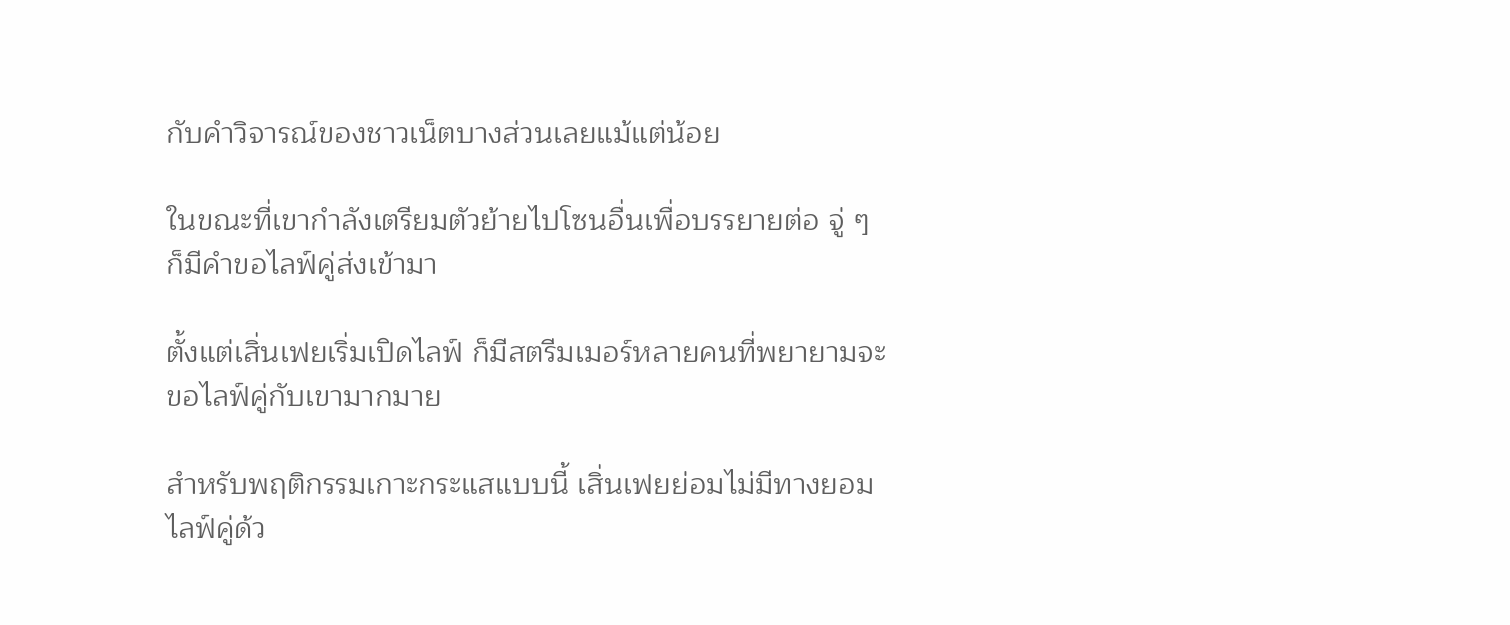กับคำวิจารณ์ของชาวเน็ตบางส่วนเลยแม้แต่น้อย

ในขณะที่เขากำลังเตรียมตัวย้ายไปโซนอื่นเพื่อบรรยายต่อ จู่ ๆ ก็มีคำขอไลฟ์คู่ส่งเข้ามา

ตั้งแต่เสิ่นเฟยเริ่มเปิดไลฟ์ ก็มีสตรีมเมอร์หลายคนที่พยายามจะขอไลฟ์คู่กับเขามากมาย

สำหรับพฤติกรรมเกาะกระแสแบบนี้ เสิ่นเฟยย่อมไม่มีทางยอมไลฟ์คู่ด้ว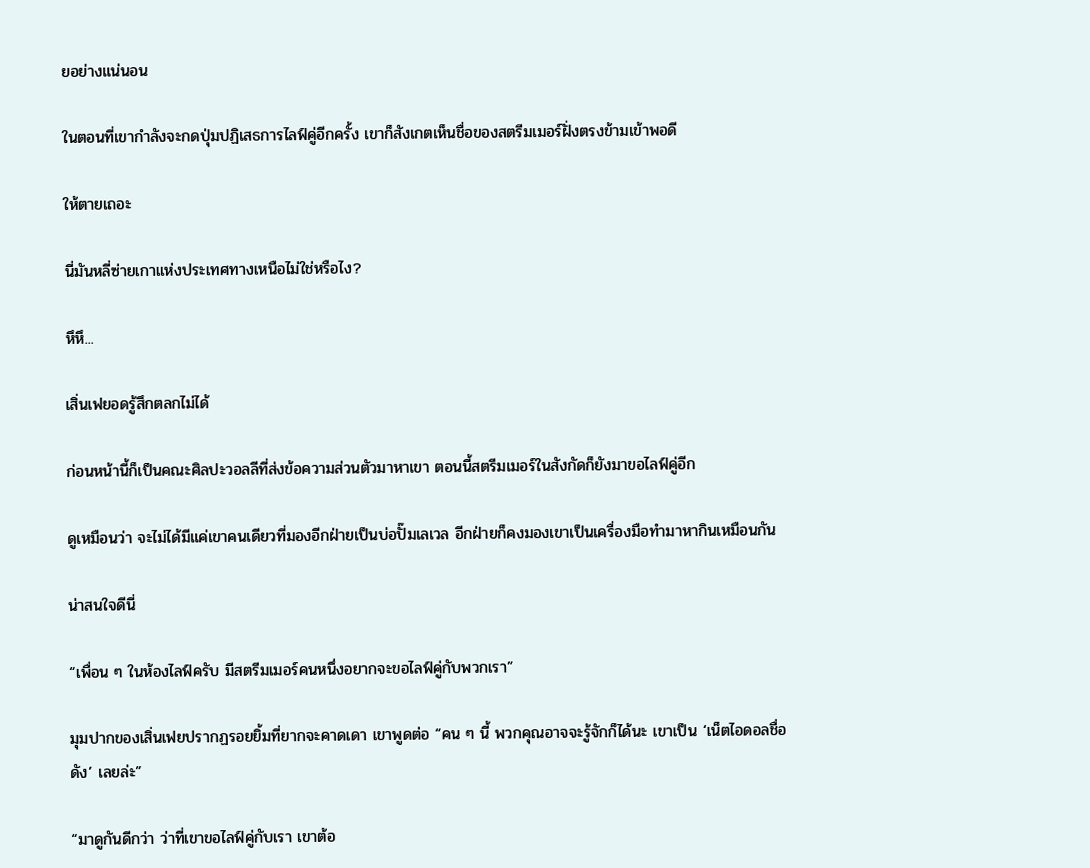ยอย่างแน่นอน

ในตอนที่เขากำลังจะกดปุ่มปฏิเสธการไลฟ์คู่อีกครั้ง เขาก็สังเกตเห็นชื่อของสตรีมเมอร์ฝั่งตรงข้ามเข้าพอดี

ให้ตายเถอะ

นี่มันหลี่ซ่ายเกาแห่งประเทศทางเหนือไม่ใช่หรือไง?

หึหึ...

เสิ่นเฟยอดรู้สึกตลกไม่ได้

ก่อนหน้านี้ก็เป็นคณะศิลปะวอลลีที่ส่งข้อความส่วนตัวมาหาเขา ตอนนี้สตรีมเมอร์ในสังกัดก็ยังมาขอไลฟ์คู่อีก

ดูเหมือนว่า จะไม่ได้มีแค่เขาคนเดียวที่มองอีกฝ่ายเป็นบ่อปั๊มเลเวล อีกฝ่ายก็คงมองเขาเป็นเครื่องมือทำมาหากินเหมือนกัน

น่าสนใจดีนี่

“เพื่อน ๆ ในห้องไลฟ์ครับ มีสตรีมเมอร์คนหนึ่งอยากจะขอไลฟ์คู่กับพวกเรา”

มุมปากของเสิ่นเฟยปรากฏรอยยิ้มที่ยากจะคาดเดา เขาพูดต่อ “คน ๆ นี้ พวกคุณอาจจะรู้จักก็ได้นะ เขาเป็น ‘เน็ตไอดอลชื่อดัง’ เลยล่ะ”

“มาดูกันดีกว่า ว่าที่เขาขอไลฟ์คู่กับเรา เขาต้อ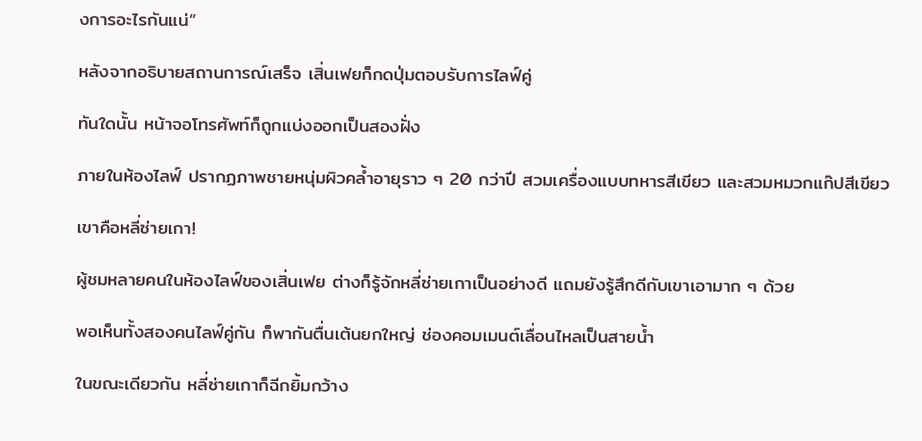งการอะไรกันแน่”

หลังจากอธิบายสถานการณ์เสร็จ เสิ่นเฟยก็กดปุ่มตอบรับการไลฟ์คู่

ทันใดนั้น หน้าจอโทรศัพท์ก็ถูกแบ่งออกเป็นสองฝั่ง

ภายในห้องไลฟ์ ปรากฏภาพชายหนุ่มผิวคล้ำอายุราว ๆ 20 กว่าปี สวมเครื่องแบบทหารสีเขียว และสวมหมวกแก๊ปสีเขียว

เขาคือหลี่ซ่ายเกา!

ผู้ชมหลายคนในห้องไลฟ์ของเสิ่นเฟย ต่างก็รู้จักหลี่ซ่ายเกาเป็นอย่างดี แถมยังรู้สึกดีกับเขาเอามาก ๆ ด้วย

พอเห็นทั้งสองคนไลฟ์คู่กัน ก็พากันตื่นเต้นยกใหญ่ ช่องคอมเมนต์เลื่อนไหลเป็นสายน้ำ

ในขณะเดียวกัน หลี่ซ่ายเกาก็ฉีกยิ้มกว้าง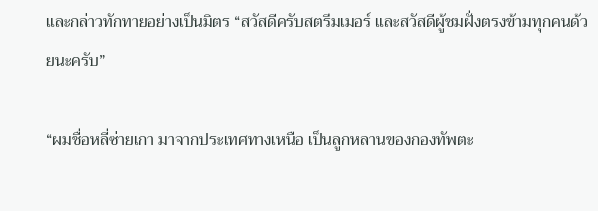และกล่าวทักทายอย่างเป็นมิตร “สวัสดีครับสตรีมเมอร์ และสวัสดีผู้ชมฝั่งตรงข้ามทุกคนด้วยนะครับ”

“ผมชื่อหลี่ซ่ายเกา มาจากประเทศทางเหนือ เป็นลูกหลานของกองทัพตะ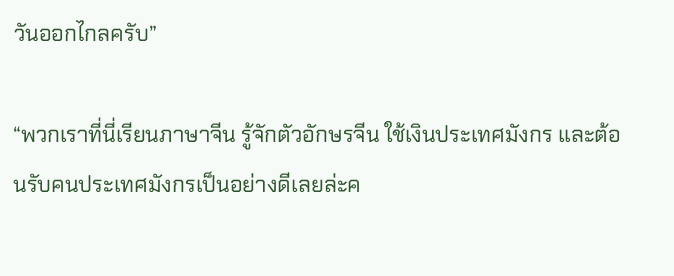วันออกไกลครับ”

“พวกเราที่นี่เรียนภาษาจีน รู้จักตัวอักษรจีน ใช้เงินประเทศมังกร และต้อนรับคนประเทศมังกรเป็นอย่างดีเลยล่ะค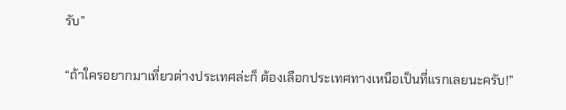รับ”

“ถ้าใครอยากมาเที่ยวต่างประเทศล่ะก็ ต้องเลือกประเทศทางเหนือเป็นที่แรกเลยนะครับ!”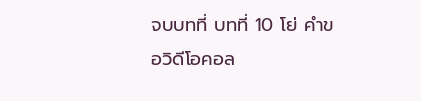จบบทที่ บทที่ 10 โย่ คำขอวิดีโอคอล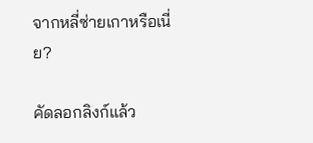จากหลี่ซ่ายเกาหรือเนี่ย?

คัดลอกลิงก์แล้ว